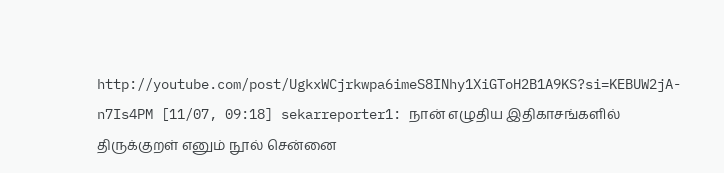http://youtube.com/post/UgkxWCjrkwpa6imeS8INhy1XiGToH2B1A9KS?si=KEBUW2jA-n7Is4PM [11/07, 09:18] sekarreporter1: நான் எழுதிய இதிகாசங்களில் திருக்குறள் எனும் நூல் சென்னை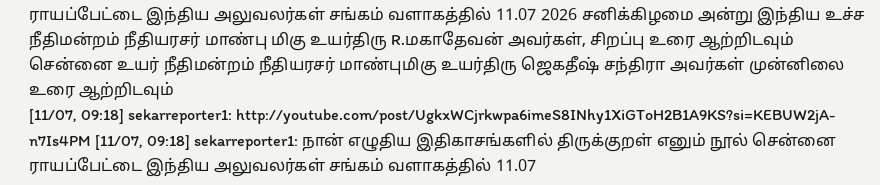ராயப்பேட்டை இந்திய அலுவலர்கள் சங்கம் வளாகத்தில் 11.07 2026 சனிக்கிழமை அன்று இந்திய உச்ச நீதிமன்றம் நீதியரசர் மாண்பு மிகு உயர்திரு R.மகாதேவன் அவர்கள், சிறப்பு உரை ஆற்றிடவும் சென்னை உயர் நீதிமன்றம் நீதியரசர் மாண்புமிகு உயர்திரு ஜெகதீஷ் சந்திரா அவர்கள் முன்னிலை உரை ஆற்றிடவும்
[11/07, 09:18] sekarreporter1: http://youtube.com/post/UgkxWCjrkwpa6imeS8INhy1XiGToH2B1A9KS?si=KEBUW2jA-n7Is4PM [11/07, 09:18] sekarreporter1: நான் எழுதிய இதிகாசங்களில் திருக்குறள் எனும் நூல் சென்னை ராயப்பேட்டை இந்திய அலுவலர்கள் சங்கம் வளாகத்தில் 11.07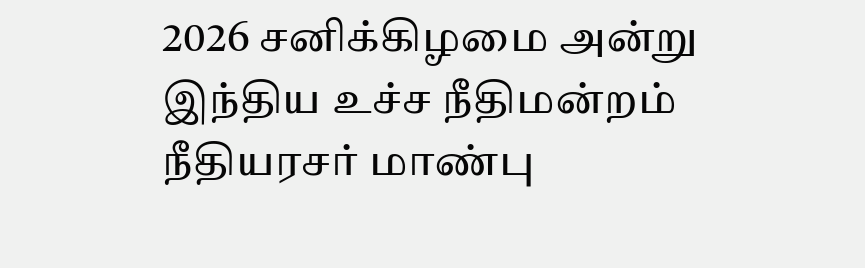2026 சனிக்கிழமை அன்று இந்திய உச்ச நீதிமன்றம் நீதியரசர் மாண்பு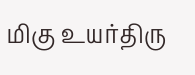மிகு உயர்திரு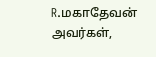R.மகாதேவன் அவர்கள்,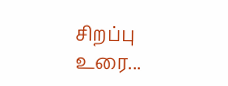சிறப்பு உரை...